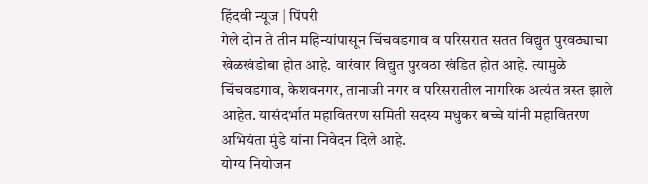हिंदवी न्यूज | पिंपरी
गेले दोन ते तीन महिन्यांपासून चिंचवडगाव व परिसरात सतत विद्युत पुरवठ्याचा खेळखंडोबा होत आहे. वारंवार विद्युत पुरवठा खंडित होत आहे. त्यामुळे चिंचवडगाव, केशवनगर, तानाजी नगर व परिसरातील नागरिक अत्यंत त्रस्त झाले आहेत. यासंदर्भात महावितरण समिती सदस्य मधुकर बच्चे यांनी महावितरण अभियंता मुंडे यांना निवेदन दिले आहे.
योग्य नियोजन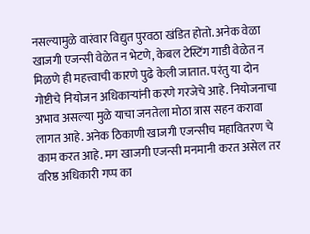नसल्यामुळे वारंवार विद्युत पुरवठा खंडित होतो. अनेक वेळा खाजगी एजन्सी वेळेत न भेटणे, केबल टेस्टिंग गाडी वेळेत न मिळणे ही महत्त्वाची कारणे पुढे केली जातात. परंतु या दोन गोष्टीचे नियोजन अधिकाऱ्यांनी करणे गरजेचे आहे. नियोजनाचा अभाव असल्या मुळे याचा जनतेला मोठा त्रास सहन करावा लागत आहे. अनेक ठिकाणी खाजगी एजन्सीच महावितरण चे काम करत आहे. मग खाजगी एजन्सी मनमानी करत असेल तर वरिष्ठ अधिकारी गप्प का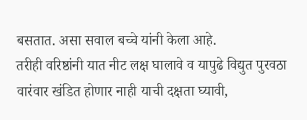बसतात. असा सवाल बच्चे यांनी केला आहे.
तरीही वरिष्ठांनी यात नीट लक्ष घालावे व यापुढे विद्युत पुरवठा वारंवार खंडित होणार नाही याची दक्षता घ्यावी,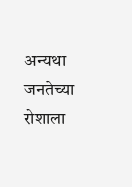अन्यथा जनतेच्या रोशाला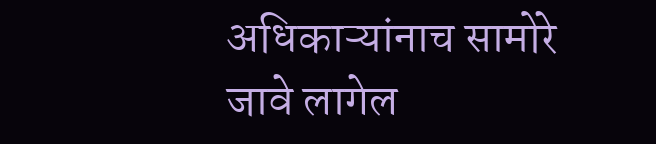अधिकाऱ्यांनाच सामोरे जावे लागेल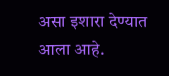असा इशारा देण्यात आला आहे.